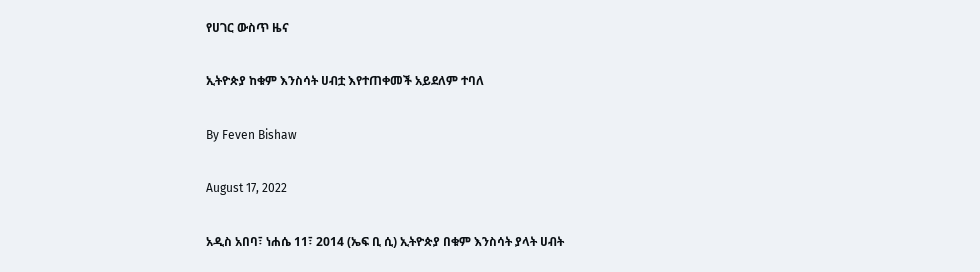የሀገር ውስጥ ዜና

ኢትዮጵያ ከቁም እንስሳት ሀብቷ እየተጠቀመች አይደለም ተባለ

By Feven Bishaw

August 17, 2022

አዲስ አበባ፣ ነሐሴ 11፣ 2014 (ኤፍ ቢ ሲ) ኢትዮጵያ በቁም እንስሳት ያላት ሀብት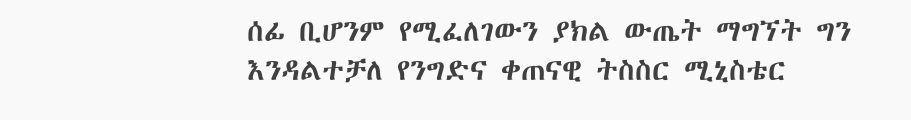ሰፊ ቢሆንም የሚፈለገውን ያክል ውጤት ማግኘት ግን እንዳልተቻለ የንግድና ቀጠናዊ ትስስር ሚኒስቴር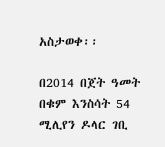አስታወቀ፡፡

በ2014 በጀት ዓመት በቁም እንስሳት 54 ሚሊየን ዶላር ገቢ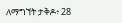ለማግኘት ታቅዶ፥ 28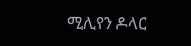ሚሊየን ዶላር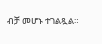ብቻ መሆኑ ተገልጿል።